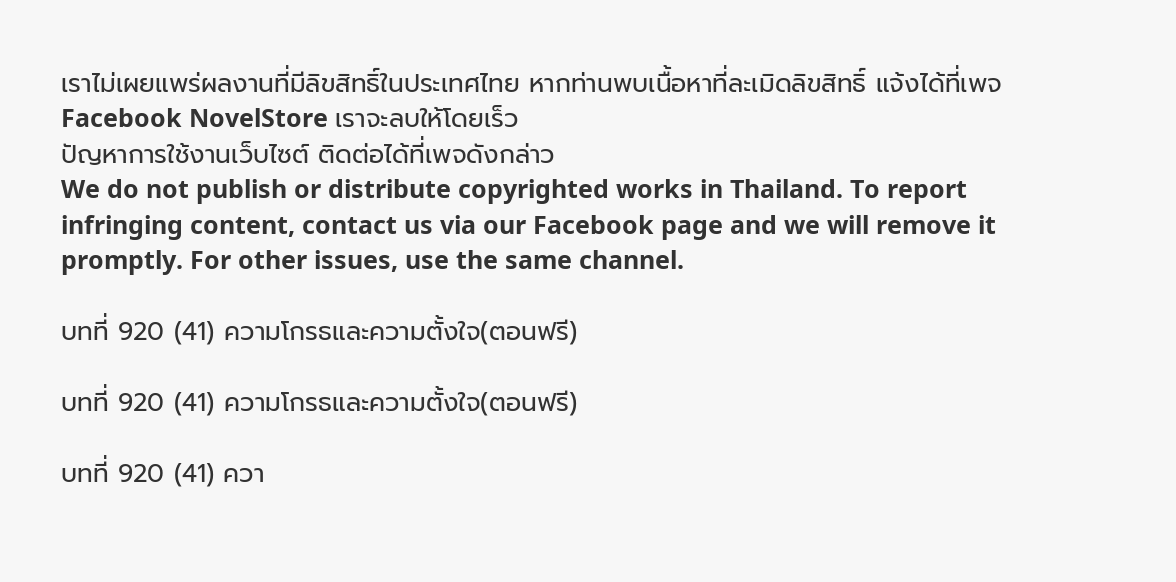เราไม่เผยแพร่ผลงานที่มีลิขสิทธิ์ในประเทศไทย หากท่านพบเนื้อหาที่ละเมิดลิขสิทธิ์ แจ้งได้ที่เพจ Facebook NovelStore เราจะลบให้โดยเร็ว
ปัญหาการใช้งานเว็บไซต์ ติดต่อได้ที่เพจดังกล่าว
We do not publish or distribute copyrighted works in Thailand. To report infringing content, contact us via our Facebook page and we will remove it promptly. For other issues, use the same channel.

บทที่ 920 (41) ความโกรธและความตั้งใจ(ตอนฟรี)

บทที่ 920 (41) ความโกรธและความตั้งใจ(ตอนฟรี)

บทที่ 920 (41) ควา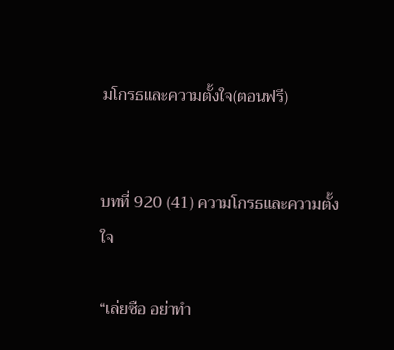มโกรธและความตั้งใจ(ตอนฟรี)


บทที่ 920 (41) ความโกรธและความตั้งใจ

“เล่ยซือ อย่าทำ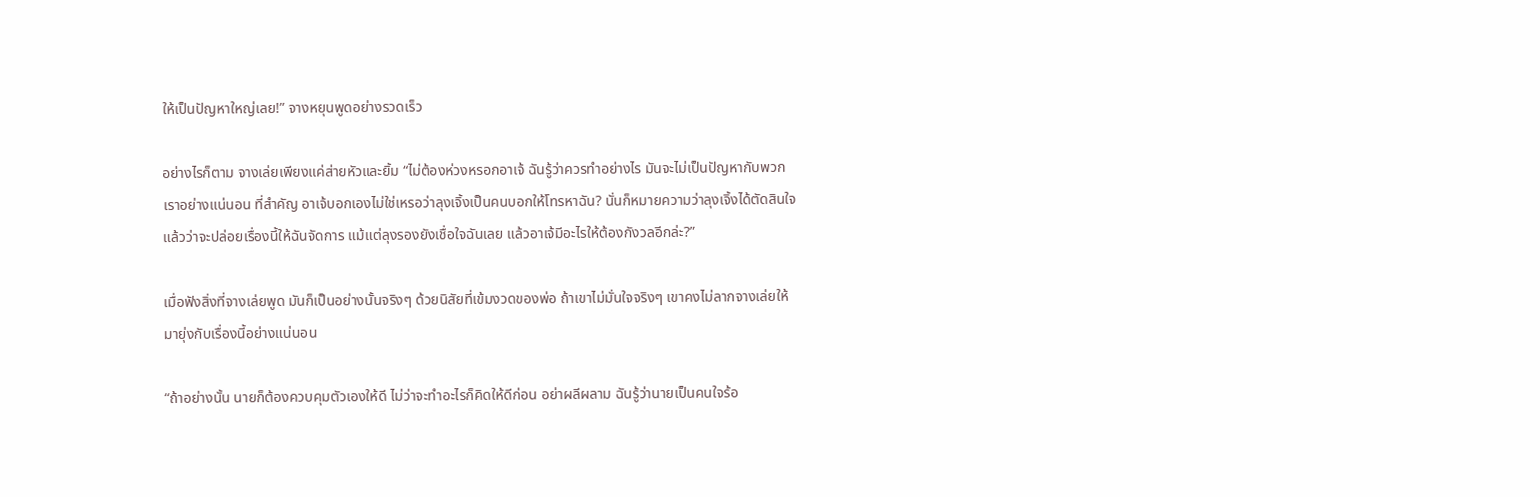ให้เป็นปัญหาใหญ่เลย!” จางหยุนพูดอย่างรวดเร็ว

อย่างไรก็ตาม จางเล่ยเพียงแค่ส่ายหัวและยิ้ม “ไม่ต้องห่วงหรอกอาเจ้ ฉันรู้ว่าควรทำอย่างไร มันจะไม่เป็นปัญหากับพวกเราอย่างแน่นอน ที่สำคัญ อาเจ้บอกเองไม่ใช่เหรอว่าลุงเจิ้งเป็นคนบอกให้โทรหาฉัน? นั่นก็หมายความว่าลุงเจิ้งได้ตัดสินใจแล้วว่าจะปล่อยเรื่องนี้ให้ฉันจัดการ แม้แต่ลุงรองยังเชื่อใจฉันเลย แล้วอาเจ้มีอะไรให้ต้องกังวลอีกล่ะ?”

เมื่อฟังสิ่งที่จางเล่ยพูด มันก็เป็นอย่างนั้นจริงๆ ด้วยนิสัยที่เข้มงวดของพ่อ ถ้าเขาไม่มั่นใจจริงๆ เขาคงไม่ลากจางเล่ยให้มายุ่งกับเรื่องนี้อย่างแน่นอน

“ถ้าอย่างนั้น นายก็ต้องควบคุมตัวเองให้ดี ไม่ว่าจะทำอะไรก็คิดให้ดีก่อน อย่าผลีผลาม ฉันรู้ว่านายเป็นคนใจร้อ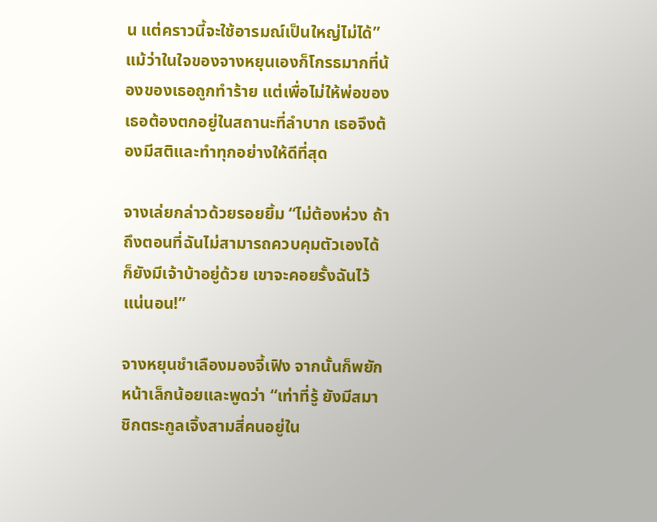น แต่คราวนี้จะใช้อารมณ์เป็นใหญ่ไม่ได้” แม้ว่าในใจของจางหยุนเองก็โกรธมากที่น้องของเธอถูกทำร้าย แต่เพื่อไม่ให้พ่อของเธอต้องตกอยู่ในสถานะที่ลำบาก เธอจึงต้องมีสติและทำทุกอย่างให้ดีที่สุด

จางเล่ยกล่าวด้วยรอยยิ้ม “ไม่ต้องห่วง ถ้าถึงตอนที่ฉันไม่สามารถควบคุมตัวเองได้ ก็ยังมีเจ้าบ้าอยู่ด้วย เขาจะคอยรั้งฉันไว้แน่นอน!”

จางหยุนชำเลืองมองจี้เฟิง จากนั้นก็พยักหน้าเล็กน้อยและพูดว่า “เท่าที่รู้ ยังมีสมาชิกตระกูลเจิ้งสามสี่คนอยู่ใน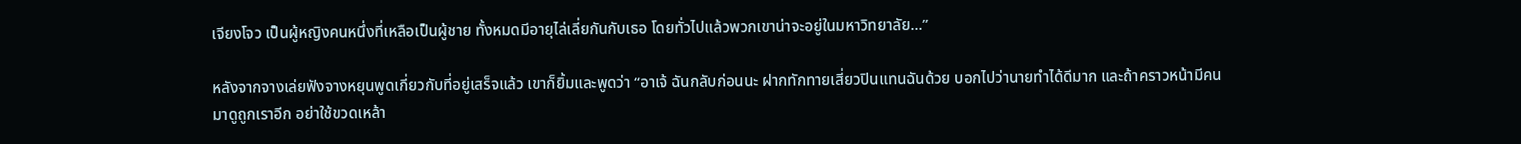เจียงโจว เป็นผู้หญิงคนหนึ่งที่เหลือเป็นผู้ชาย ทั้งหมดมีอายุไล่เลี่ยกันกับเธอ โดยทั่วไปแล้วพวกเขาน่าจะอยู่ในมหาวิทยาลัย...”

หลังจากจางเล่ยฟังจางหยุนพูดเกี่ยวกับที่อยู่เสร็จแล้ว เขาก็ยิ้มและพูดว่า “อาเจ้ ฉันกลับก่อนนะ ฝากทักทายเสี่ยวปินแทนฉันด้วย บอกไปว่านายทำได้ดีมาก และถ้าคราวหน้ามีคนมาดูถูกเราอีก อย่าใช้ขวดเหล้า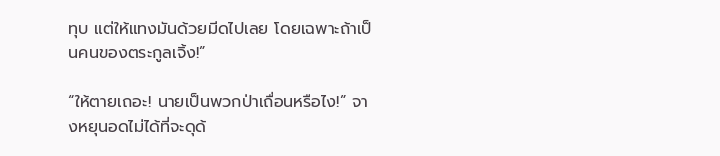ทุบ แต่ให้แทงมันด้วยมีดไปเลย โดยเฉพาะถ้าเป็นคนของตระกูลเจิ้ง!”

“ให้ตายเถอะ! นายเป็นพวกป่าเถื่อนหรือไง!” จางหยุนอดไม่ได้ที่จะดุด้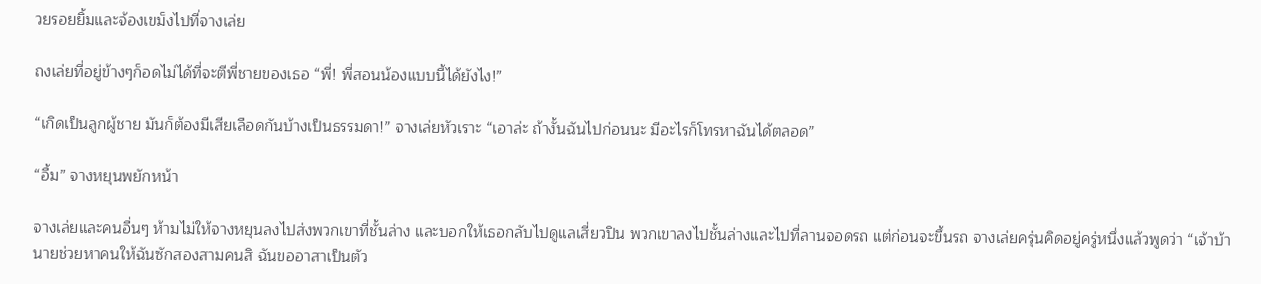วยรอยยิ้มและจ้องเขม็งไปที่จางเล่ย

ถงเล่ยที่อยู่ข้างๆก็อดไม่ได้ที่จะตีพี่ชายของเธอ “พี่! พี่สอนน้องแบบนี้ได้ยังไง!”

“เกิดเป็นลูกผู้ชาย มันก็ต้องมีเสียเลือดกันบ้างเป็นธรรมดา!” จางเล่ยหัวเราะ “เอาล่ะ ถ้างั้นฉันไปก่อนนะ มีอะไรก็โทรหาฉันได้ตลอด”

“อื้ม” จางหยุนพยักหน้า

จางเล่ยและคนอื่นๆ ห้ามไม่ให้จางหยุนลงไปส่งพวกเขาที่ชั้นล่าง และบอกให้เธอกลับไปดูแลเสี่ยวปิน พวกเขาลงไปชั้นล่างและไปที่ลานจอดรถ แต่ก่อนจะขึ้นรถ จางเล่ยครุ่นคิดอยู่ครู่หนึ่งแล้วพูดว่า “เจ้าบ้า นายช่วยหาคนให้ฉันซักสองสามคนสิ ฉันขออาสาเป็นตัว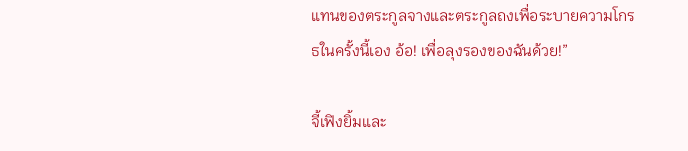แทนของตระกูลจางและตระกูลถงเพื่อระบายความโกรธในครั้งนี้เอง อ้อ! เพื่อลุงรองของฉันด้วย!”

จี้เฟิงยิ้มและ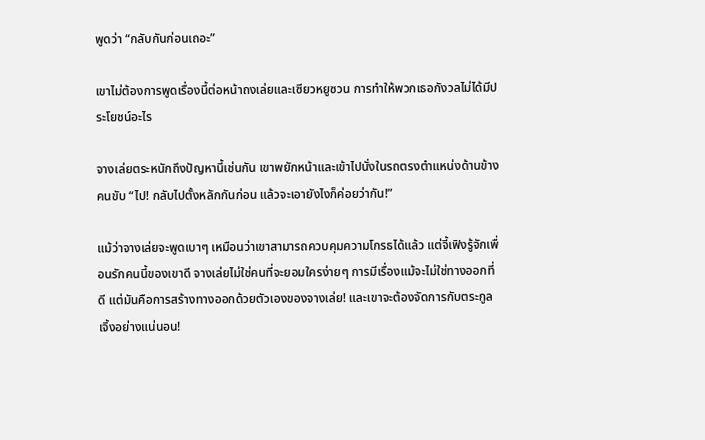พูดว่า “กลับกันก่อนเถอะ”

เขาไม่ต้องการพูดเรื่องนี้ต่อหน้าถงเล่ยและเซียวหยูซวน การทำให้พวกเธอกังวลไม่ได้มีประโยชน์อะไร

จางเล่ยตระหนักถึงปัญหานี้เช่นกัน เขาพยักหน้าและเข้าไปนั่งในรถตรงตำแหน่งด้านข้างคนขับ “ไป! กลับไปตั้งหลักกันก่อน แล้วจะเอายังไงก็ค่อยว่ากัน!”

แม้ว่าจางเล่ยจะพูดเบาๆ เหมือนว่าเขาสามารถควบคุมความโกรธได้แล้ว แต่จี้เฟิงรู้จักเพื่อนรักคนนี้ของเขาดี จางเล่ยไม่ใช่คนที่จะยอมใครง่ายๆ การมีเรื่องแม้จะไม่ใช่ทางออกที่ดี แต่มันคือการสร้างทางออกด้วยตัวเองของจางเล่ย! และเขาจะต้องจัดการกับตระกูลเจิ้งอย่างแน่นอน!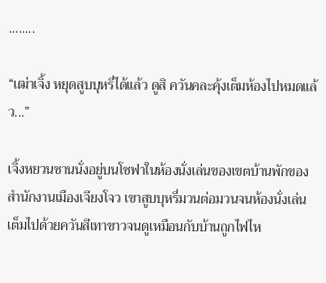........

“เฒ่าเจิ้ง หยุดสูบบุหรี่ได้แล้ว ดูสิ ควันคละคุ้งเต็มห้องไปหมดแล้ว...”

เจิ้งหยวนซานนั่งอยู่บนโซฟาในห้องนั่งเล่นของเขตบ้านพักของสำนักงานเมืองเจียงโจว เขาสูบบุหรี่มวนต่อมวนจนห้องนั่งเล่นเต็มไปด้วยควันสีเทาขาวจนดูเหมือนกับบ้านถูกไฟไห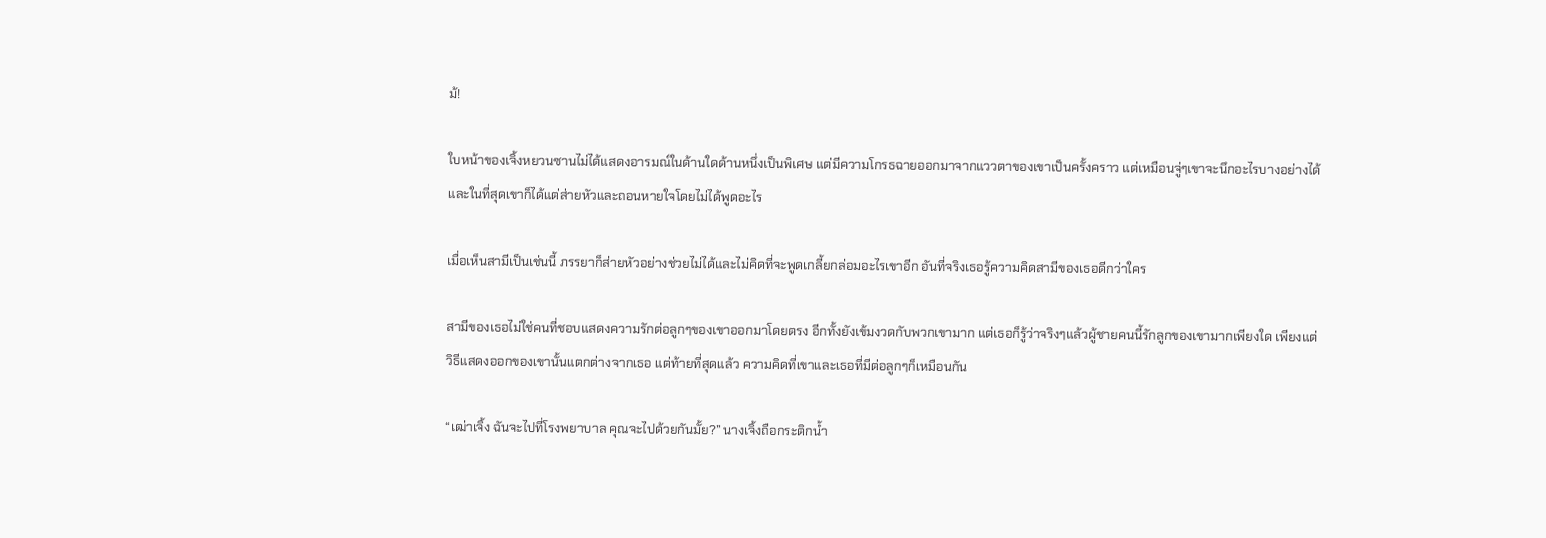ม้!

ใบหน้าของเจิ้งหยวนซานไม่ได้แสดงอารมณ์ในด้านใดด้านหนึ่งเป็นพิเศษ แต่มีความโกรธฉายออกมาจากแววตาของเขาเป็นครั้งคราว แต่เหมือนจู่ๆเขาจะนึกอะไรบางอย่างได้ และในที่สุดเขาก็ได้แต่ส่ายหัวและถอนหายใจโดยไม่ได้พูดอะไร

เมื่อเห็นสามีเป็นเช่นนี้ ภรรยาก็ส่ายหัวอย่างช่วยไม่ได้และไม่คิดที่จะพูดเกลี้ยกล่อมอะไรเขาอีก อันที่จริงเธอรู้ความคิดสามีของเธอดีกว่าใคร

สามีของเธอไม่ใช่คนที่ชอบแสดงความรักต่อลูกๆของเขาออกมาโดยตรง อีกทั้งยังเข้มงวดกับพวกเขามาก แต่เธอก็รู้ว่าจริงๆแล้วผู้ชายคนนี้รักลูกของเขามากเพียงใด เพียงแต่วิธีแสดงออกของเขานั้นแตกต่างจากเธอ แต่ท้ายที่สุดแล้ว ความคิดที่เขาและเธอที่มีต่อลูกๆก็เหมือนกัน

“เฒ่าเจิ้ง ฉันจะไปที่โรงพยาบาล คุณจะไปด้วยกันมั้ย?” นางเจิ้งถือกระติกน้ำ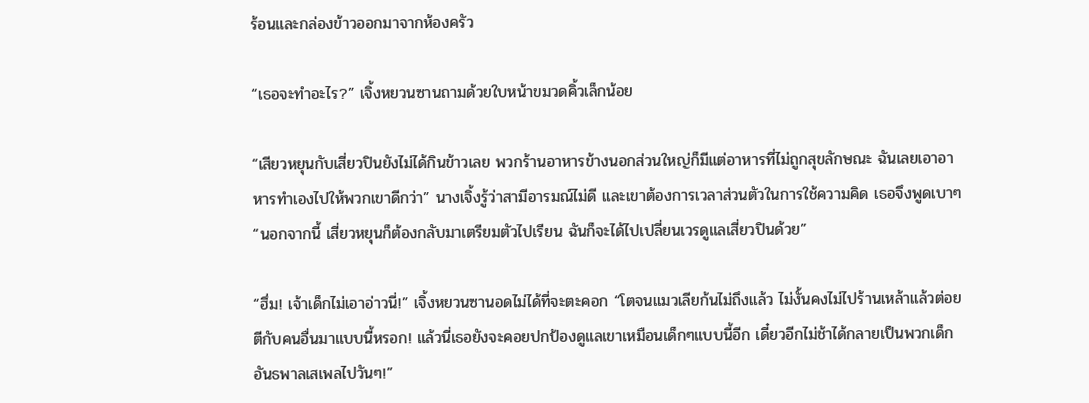ร้อนและกล่องข้าวออกมาจากห้องครัว

“เธอจะทำอะไร?” เจิ้งหยวนซานถามด้วยใบหน้าขมวดคิ้วเล็กน้อย

“เสียวหยุนกับเสี่ยวปินยังไม่ได้กินข้าวเลย พวกร้านอาหารข้างนอกส่วนใหญ่ก็มีแต่อาหารที่ไม่ถูกสุขลักษณะ ฉันเลยเอาอาหารทำเองไปให้พวกเขาดีกว่า” นางเจิ้งรู้ว่าสามีอารมณ์ไม่ดี และเขาต้องการเวลาส่วนตัวในการใช้ความคิด เธอจึงพูดเบาๆ “นอกจากนี้ เสี่ยวหยุนก็ต้องกลับมาเตรียมตัวไปเรียน ฉันก็จะได้ไปเปลี่ยนเวรดูแลเสี่ยวปินด้วย”

“ฮึ่ม! เจ้าเด็กไม่เอาอ่าวนี่!” เจิ้งหยวนซานอดไม่ได้ที่จะตะคอก “โตจนแมวเลียก้นไม่ถึงแล้ว ไม่งั้นคงไม่ไปร้านเหล้าแล้วต่อยตีกับคนอื่นมาแบบนี้หรอก! แล้วนี่เธอยังจะคอยปกป้องดูแลเขาเหมือนเด็กๆแบบนี้อีก เดี๋ยวอีกไม่ช้าได้กลายเป็นพวกเด็กอันธพาลเสเพลไปวันๆ!”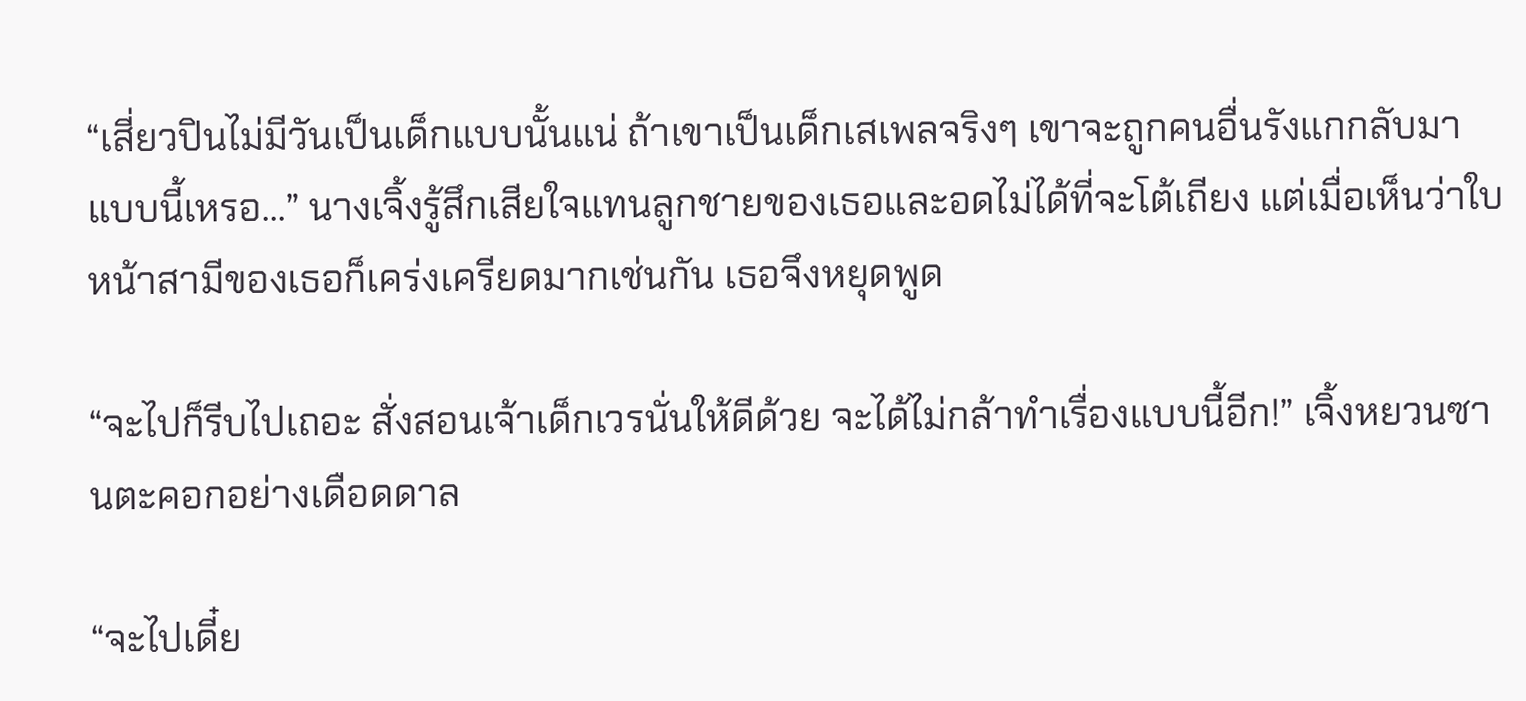“เสี่ยวปินไม่มีวันเป็นเด็กแบบนั้นแน่ ถ้าเขาเป็นเด็กเสเพลจริงๆ เขาจะถูกคนอื่นรังแกกลับมาแบบนี้เหรอ...” นางเจิ้งรู้สึกเสียใจแทนลูกชายของเธอและอดไม่ได้ที่จะโต้เถียง แต่เมื่อเห็นว่าใบหน้าสามีของเธอก็เคร่งเครียดมากเช่นกัน เธอจึงหยุดพูด

“จะไปก็รีบไปเถอะ สั่งสอนเจ้าเด็กเวรนั่นให้ดีด้วย จะได้ไม่กล้าทำเรื่องแบบนี้อีก!” เจิ้งหยวนซานตะคอกอย่างเดือดดาล

“จะไปเดี๋ย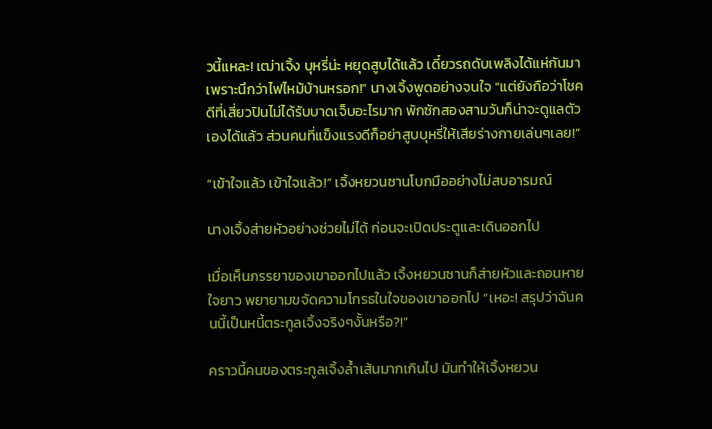วนี้แหละ! เฒ่าเจิ้ง บุหรี่น่ะ หยุดสูบได้แล้ว เดี๋ยวรถดับเพลิงได้แห่กันมาเพราะนึกว่าไฟไหม้บ้านหรอก!” นางเจิ้งพูดอย่างจนใจ “แต่ยังถือว่าโชคดีที่เสี่ยวปินไม่ได้รับบาดเจ็บอะไรมาก พักซักสองสามวันก็น่าจะดูแลตัวเองได้แล้ว ส่วนคนที่แข็งแรงดีก็อย่าสูบบุหรี่ให้เสียร่างกายเล่นๆเลย!”

“เข้าใจแล้ว เข้าใจแล้ว!” เจิ้งหยวนซานโบกมืออย่างไม่สบอารมณ์

นางเจิ้งส่ายหัวอย่างช่วยไม่ได้ ก่อนจะเปิดประตูและเดินออกไป

เมื่อเห็นภรรยาของเขาออกไปแล้ว เจิ้งหยวนซานก็ส่ายหัวและถอนหายใจยาว พยายามขจัดความโกรธในใจของเขาออกไป “เหอะ! สรุปว่าฉันคนนี้เป็นหนี้ตระกูลเจิ้งจริงๆงั้นหรือ?!”

คราวนี้คนของตระกูลเจิ้งล้ำเส้นมากเกินไป มันทำให้เจิ้งหยวน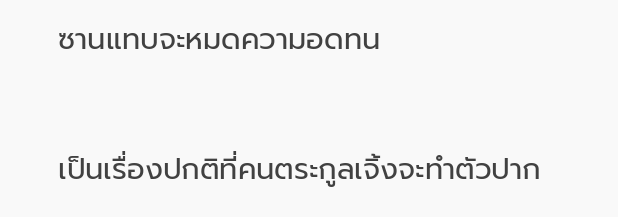ซานแทบจะหมดความอดทน

เป็นเรื่องปกติที่คนตระกูลเจิ้งจะทำตัวปาก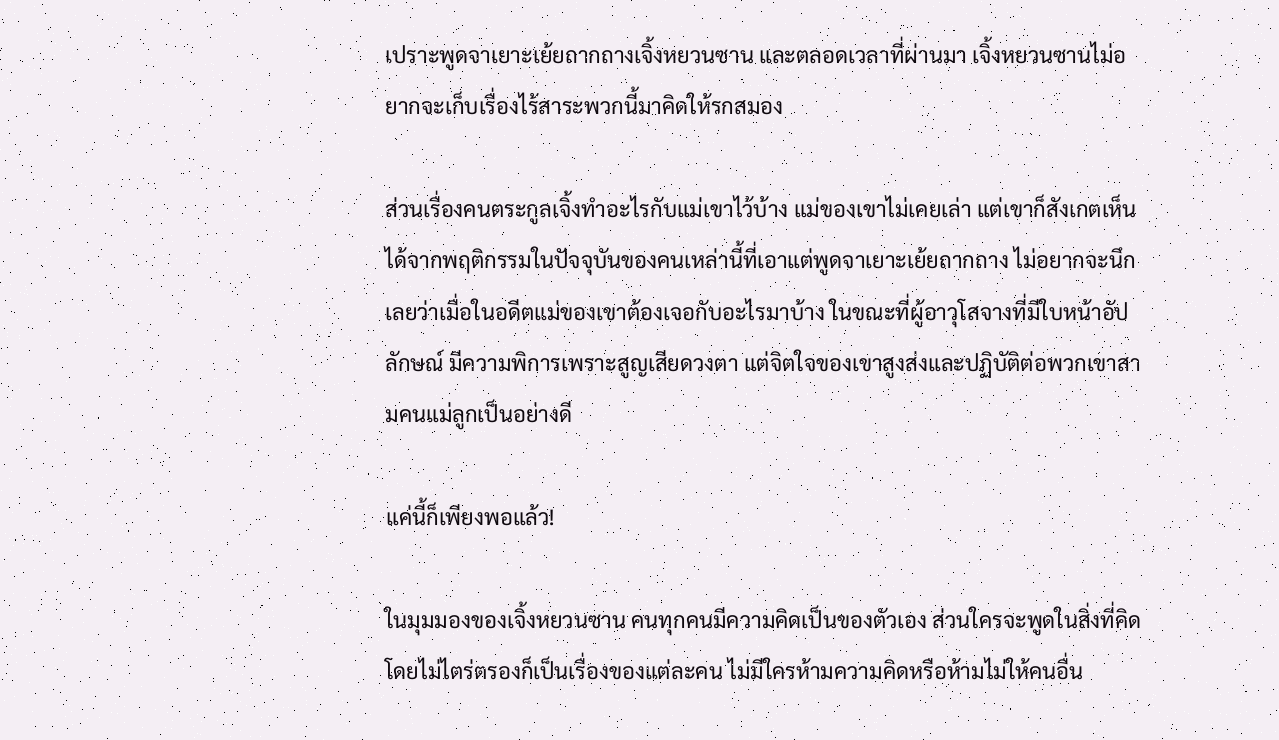เปราะพูดจาเยาะเย้ยถากถางเจิ้งหยวนซาน และตลอดเวลาที่ผ่านมา เจิ้งหยวนซานไม่อยากจะเก็บเรื่องไร้สาระพวกนี้มาคิดให้รกสมอง

ส่วนเรื่องคนตระกูลเจิ้งทำอะไรกับแม่เขาไว้บ้าง แม่ของเขาไม่เคยเล่า แต่เขาก็สังเกตเห็นได้จากพฤติกรรมในปัจจุบันของคนเหล่านี้ที่เอาแต่พูดจาเยาะเย้ยถากถาง ไม่อยากจะนึกเลยว่าเมื่อในอดีตแม่ของเขาต้องเจอกับอะไรมาบ้าง ในขณะที่ผู้อาวุโสจางที่มีใบหน้าอัปลักษณ์ มีความพิการเพราะสูญเสียดวงตา แต่จิตใจของเขาสูงส่งและปฏิบัติต่อพวกเขาสามคนแม่ลูกเป็นอย่างดี

แค่นี้ก็เพียงพอแล้ว!

ในมุมมองของเจิ้งหยวนซาน คนทุกคนมีความคิดเป็นของตัวเอง ส่วนใครจะพูดในสิ่งที่คิดโดยไม่ไตร่ตรองก็เป็นเรื่องของแต่ละคน ไม่มีใครห้ามความคิดหรือห้ามไม่ให้คนอื่น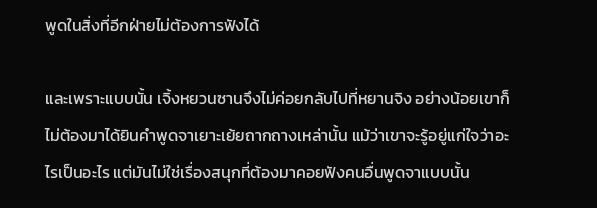พูดในสิ่งที่อีกฝ่ายไม่ต้องการฟังได้

และเพราะแบบนั้น เจิ้งหยวนซานจึงไม่ค่อยกลับไปที่หยานจิง อย่างน้อยเขาก็ไม่ต้องมาได้ยินคำพูดจาเยาะเย้ยถากถางเหล่านั้น แม้ว่าเขาจะรู้อยู่แก่ใจว่าอะไรเป็นอะไร แต่มันไม่ใช่เรื่องสนุกที่ต้องมาคอยฟังคนอื่นพูดจาแบบนั้น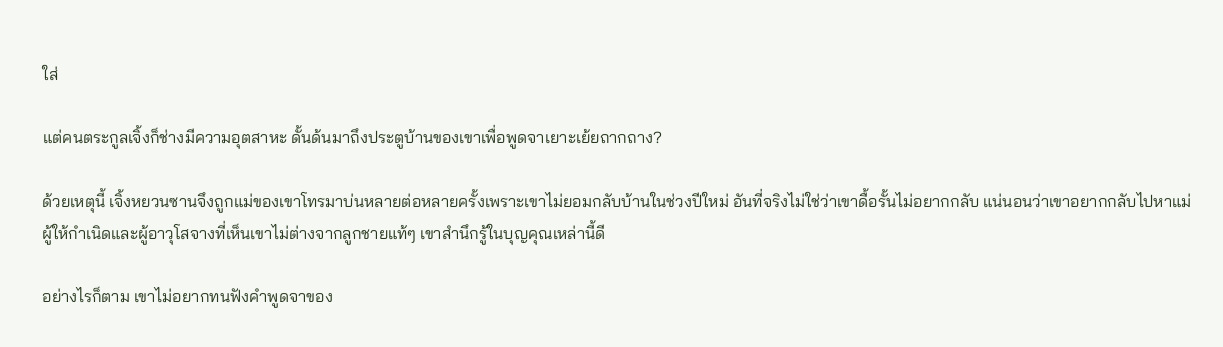ใส่

แต่คนตระกูลเจิ้งก็ช่างมีความอุตสาหะ ดั้นด้นมาถึงประตูบ้านของเขาเพื่อพูดจาเยาะเย้ยถากถาง?

ด้วยเหตุนี้ เจิ้งหยวนซานจึงถูกแม่ของเขาโทรมาบ่นหลายต่อหลายครั้งเพราะเขาไม่ยอมกลับบ้านในช่วงปีใหม่ อันที่จริงไม่ใช่ว่าเขาดื้อรั้นไม่อยากกลับ แน่นอนว่าเขาอยากกลับไปหาแม่ผู้ให้กำเนิดและผู้อาวุโสจางที่เห็นเขาไม่ต่างจากลูกชายแท้ๆ เขาสำนึกรู้ในบุญคุณเหล่านี้ดี

อย่างไรก็ตาม เขาไม่อยากทนฟังคำพูดจาของ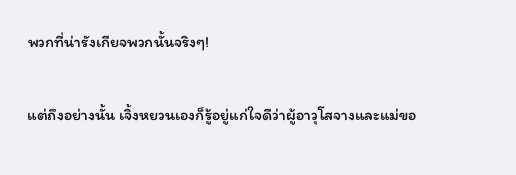พวกที่น่ารังเกียจพวกนั้นจริงๆ!

แต่ถึงอย่างนั้น เจิ้งหยวนเองก็รู้อยู่แก่ใจดีว่าผู้อาวุโสจางและแม่ขอ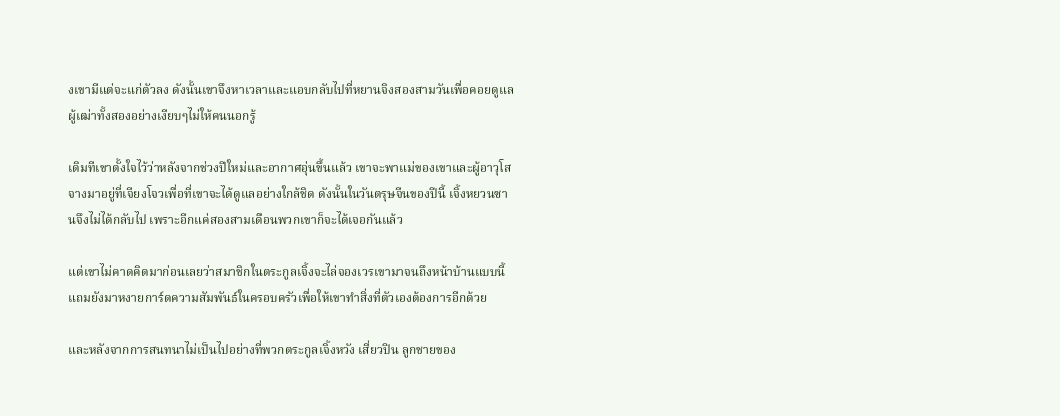งเขามีแต่จะแก่ตัวลง ดังนั้นเขาจึงหาเวลาและแอบกลับไปที่หยานจิงสองสามวันเพื่อคอยดูแลผู้เฒ่าทั้งสองอย่างเงียบๆไม่ให้คนนอกรู้

เดิมทีเขาตั้งใจไว้ว่าหลังจากช่วงปีใหม่และอากาศอุ่นขึ้นแล้ว เขาจะพาแม่ของเขาและผู้อาวุโสจางมาอยู่ที่เจียงโจวเพื่อที่เขาจะได้ดูแลอย่างใกล้ชิด ดังนั้นในวันตรุษจีนของปีนี้ เจิ้งหยวนซานจึงไม่ได้กลับไป เพราะอีกแค่สองสามเดือนพวกเขาก็จะได้เจอกันแล้ว

แต่เขาไม่คาดคิดมาก่อนเลยว่าสมาชิกในตระกูลเจิ้งจะไล่จองเวรเขามาจนถึงหน้าบ้านแบบนี้ แถมยังมาหงายการ์ดความสัมพันธ์ในครอบครัวเพื่อให้เขาทำสิ่งที่ตัวเองต้องการอีกด้วย

และหลังจากการสนทนาไม่เป็นไปอย่างที่พวกตระกูลเจิ้งหวัง เสี่ยวปิน ลูกชายของ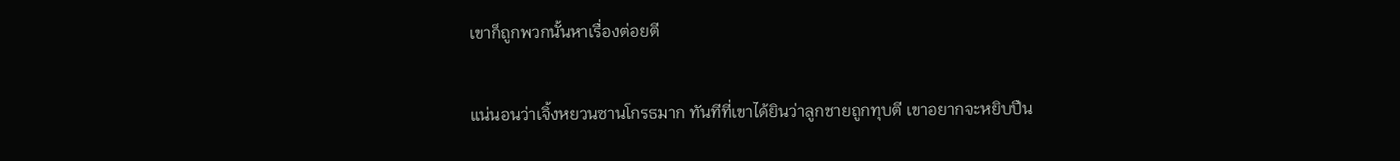เขาก็ถูกพวกนั้นหาเรื่องต่อยตี

แน่นอนว่าเจิ้งหยวนซานโกรธมาก ทันทีที่เขาได้ยินว่าลูกชายถูกทุบตี เขาอยากจะหยิบปืน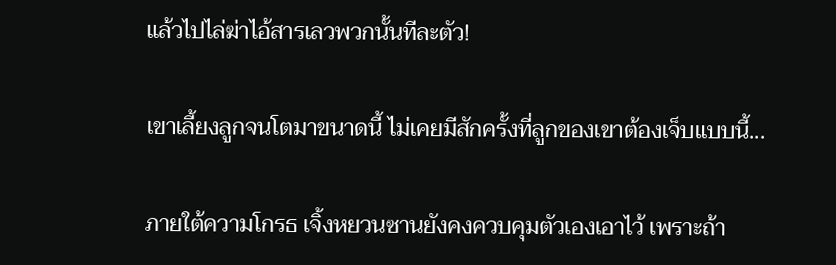แล้วไปไล่ฆ่าไอ้สารเลวพวกนั้นทีละตัว!

เขาเลี้ยงลูกจนโตมาขนาดนี้ ไม่เคยมีสักครั้งที่ลูกของเขาต้องเจ็บแบบนี้...

ภายใต้ความโกรธ เจิ้งหยวนซานยังคงควบคุมตัวเองเอาไว้ เพราะถ้า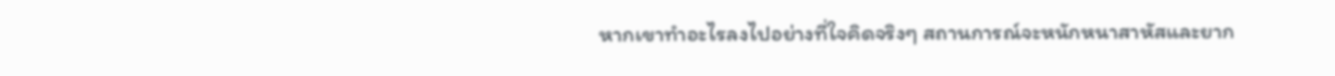หากเขาทำอะไรลงไปอย่างที่ใจคิดจริงๆ สถานการณ์จะหนักหนาสาหัสและยาก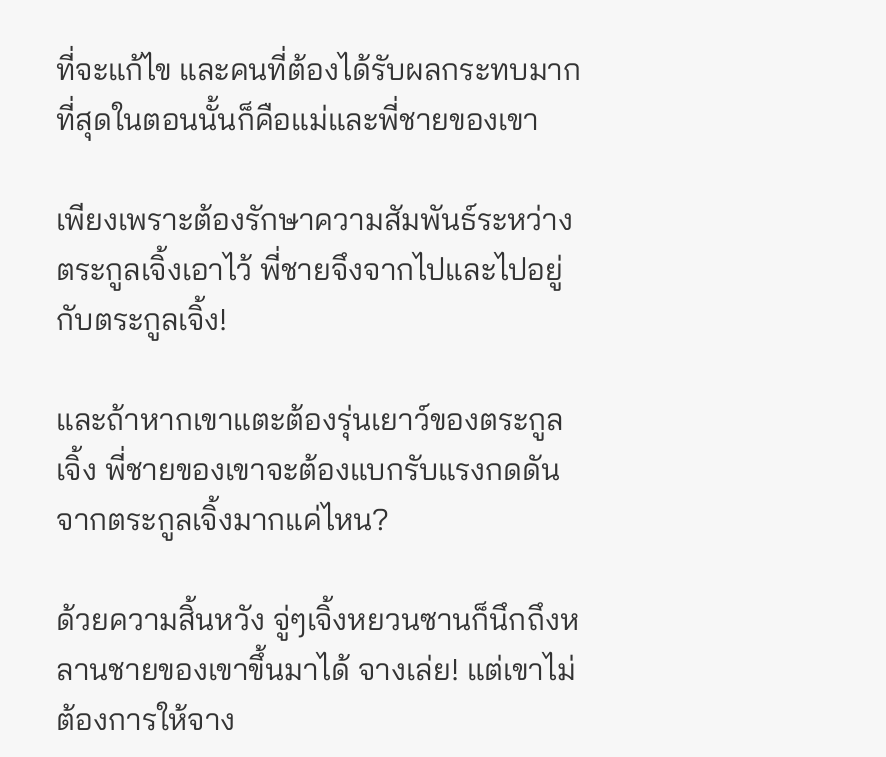ที่จะแก้ไข และคนที่ต้องได้รับผลกระทบมากที่สุดในตอนนั้นก็คือแม่และพี่ชายของเขา

เพียงเพราะต้องรักษาความสัมพันธ์ระหว่างตระกูลเจิ้งเอาไว้ พี่ชายจึงจากไปและไปอยู่กับตระกูลเจิ้ง!

และถ้าหากเขาแตะต้องรุ่นเยาว์ของตระกูลเจิ้ง พี่ชายของเขาจะต้องแบกรับแรงกดดันจากตระกูลเจิ้งมากแค่ไหน?

ด้วยความสิ้นหวัง จู่ๆเจิ้งหยวนซานก็นึกถึงหลานชายของเขาขึ้นมาได้ จางเล่ย! แต่เขาไม่ต้องการให้จาง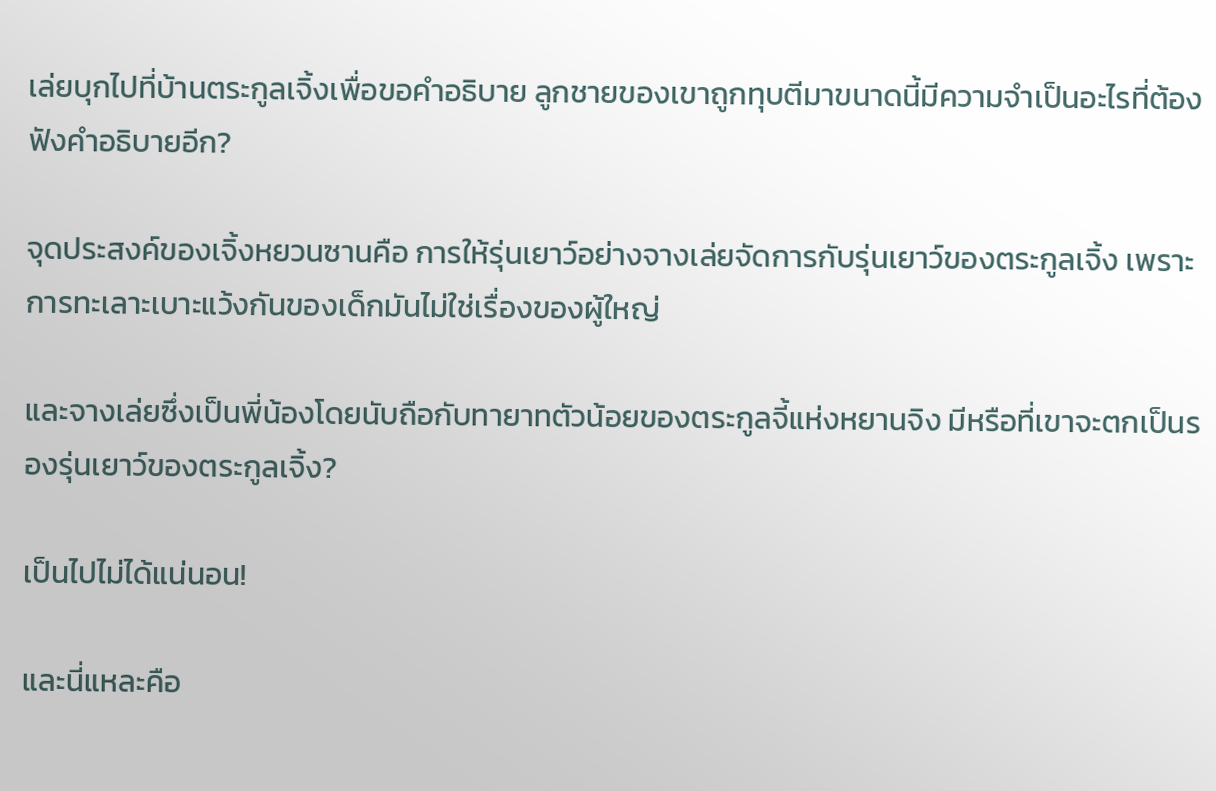เล่ยบุกไปที่บ้านตระกูลเจิ้งเพื่อขอคำอธิบาย ลูกชายของเขาถูกทุบตีมาขนาดนี้มีความจำเป็นอะไรที่ต้องฟังคำอธิบายอีก?

จุดประสงค์ของเจิ้งหยวนซานคือ การให้รุ่นเยาว์อย่างจางเล่ยจัดการกับรุ่นเยาว์ของตระกูลเจิ้ง เพราะการทะเลาะเบาะแว้งกันของเด็กมันไม่ใช่เรื่องของผู้ใหญ่

และจางเล่ยซึ่งเป็นพี่น้องโดยนับถือกับทายาทตัวน้อยของตระกูลจี้แห่งหยานจิง มีหรือที่เขาจะตกเป็นรองรุ่นเยาว์ของตระกูลเจิ้ง?

เป็นไปไม่ได้แน่นอน!

และนี่แหละคือ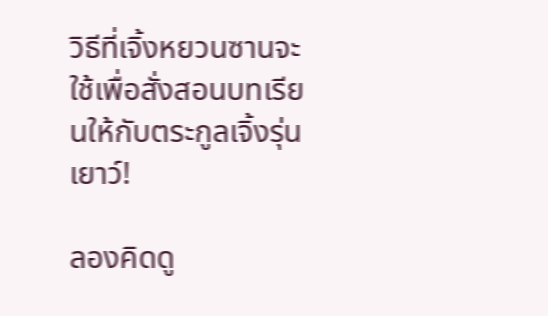วิธีที่เจิ้งหยวนซานจะใช้เพื่อสั่งสอนบทเรียนให้กับตระกูลเจิ้งรุ่นเยาว์!

ลองคิดดู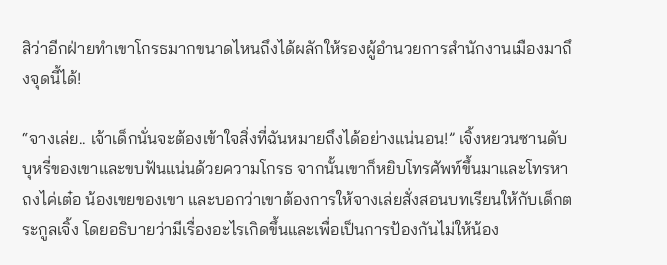สิว่าอีกฝ่ายทำเขาโกรธมากขนาดไหนถึงได้ผลักให้รองผู้อำนวยการสำนักงานเมืองมาถึงจุดนี้ได้!

“จางเล่ย.. เจ้าเด็กนั่นจะต้องเข้าใจสิ่งที่ฉันหมายถึงได้อย่างแน่นอน!” เจิ้งหยวนซานดับบุหรี่ของเขาและขบฟันแน่นด้วยความโกรธ จากนั้นเขาก็หยิบโทรศัพท์ขึ้นมาและโทรหาถงไค่เต๋อ น้องเขยของเขา และบอกว่าเขาต้องการให้จางเล่ยสั่งสอนบทเรียนให้กับเด็กตระกูลเจิ้ง โดยอธิบายว่ามีเรื่องอะไรเกิดขึ้นและเพื่อเป็นการป้องกันไม่ให้น้อง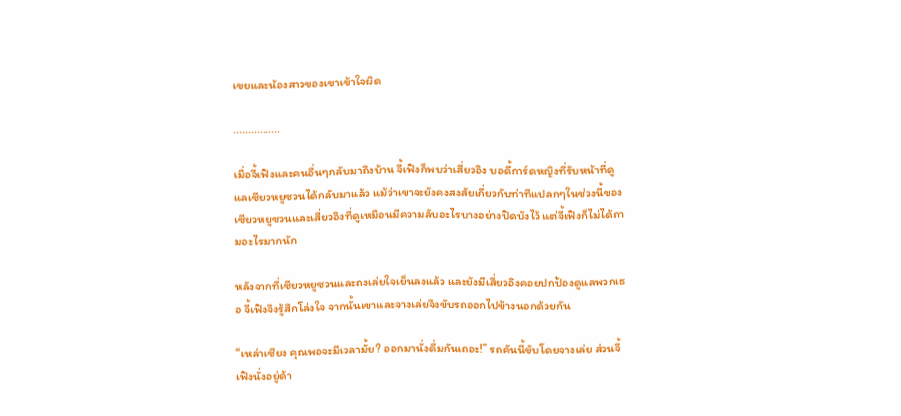เขยและน้องสาวของเขาเข้าใจผิด

................

เมื่อจี้เฟิงและคนอื่นๆกลับมาถึงบ้าน จี้เฟิงก็พบว่าเสี่ยวอิง บอดี้การ์ดหญิงที่รับหน้าที่ดูแลเซียวหยูซวนได้กลับมาแล้ว แม้ว่าเขาจะยังคงสงสัยเกี่ยวกับท่าทีแปลกๆในช่วงนี้ของเซียวหยูซวนและเสี่ยวอิงที่ดูเหมือนมีความลับอะไรบางอย่างปิดบังไว้ แต่จี้เฟิงก็ไม่ได้ถามอะไรมากนัก

หลังจากที่เซียวหยูซวนและถงเล่ยใจเย็นลงแล้ว และยังมีเสี่ยวอิงคอยปกป้องดูแลพวกเธอ จี้เฟิงจึงรู้สึกโล่งใจ จากนั้นเขาและจางเล่ยจึงขับรถออกไปข้างนอกด้วยกัน

“เหล่าเซียง คุณพอจะมีเวลามั้ย? ออกมานั่งดื่มกันเถอะ!” รถคันนี้ขับโดยจางเล่ย ส่วนจี้เฟิงนั่งอยู่ด้า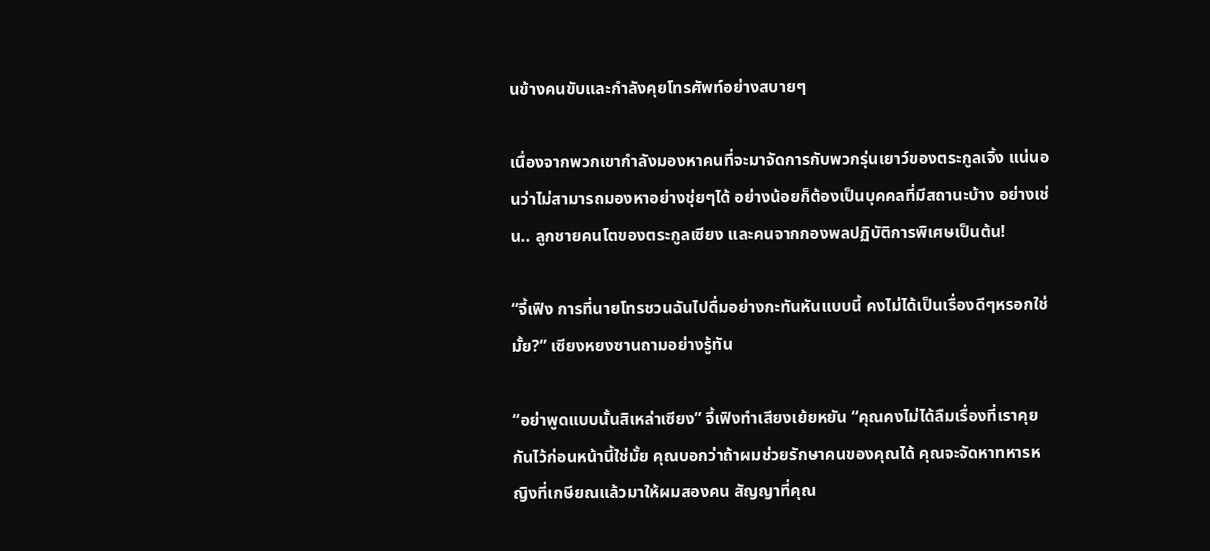นข้างคนขับและกำลังคุยโทรศัพท์อย่างสบายๆ

เนื่องจากพวกเขากำลังมองหาคนที่จะมาจัดการกับพวกรุ่นเยาว์ของตระกูลเจิ้ง แน่นอนว่าไม่สามารถมองหาอย่างชุ่ยๆได้ อย่างน้อยก็ต้องเป็นบุคคลที่มีสถานะบ้าง อย่างเช่น.. ลูกชายคนโตของตระกูลเซียง และคนจากกองพลปฏิบัติการพิเศษเป็นต้น!

“จี้เฟิง การที่นายโทรชวนฉันไปดื่มอย่างกะทันหันแบบนี้ คงไม่ได้เป็นเรื่องดีๆหรอกใช่มั้ย?” เซียงหยงซานถามอย่างรู้ทัน

“อย่าพูดแบบนั้นสิเหล่าเซียง” จี้เฟิงทำเสียงเย้ยหยัน “คุณคงไม่ได้ลืมเรื่องที่เราคุยกันไว้ก่อนหน้านี้ใช่มั้ย คุณบอกว่าถ้าผมช่วยรักษาคนของคุณได้ คุณจะจัดหาทหารหญิงที่เกษียณแล้วมาให้ผมสองคน สัญญาที่คุณ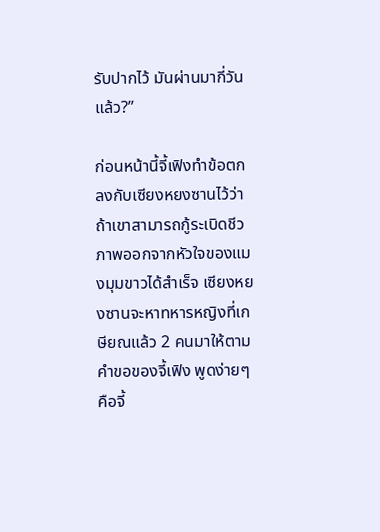รับปากไว้ มันผ่านมากี่วันแล้ว?”

ก่อนหน้านี้จี้เฟิงทำข้อตกลงกับเซียงหยงซานไว้ว่าถ้าเขาสามารถกู้ระเบิดชีวภาพออกจากหัวใจของแมงมุมขาวได้สำเร็จ เซียงหยงซานจะหาทหารหญิงที่เกษียณแล้ว 2 คนมาให้ตามคำขอของจี้เฟิง พูดง่ายๆคือจี้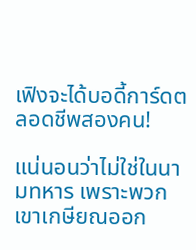เฟิงจะได้บอดี้การ์ดตลอดชีพสองคน!

แน่นอนว่าไม่ใช่ในนามทหาร เพราะพวกเขาเกษียณออก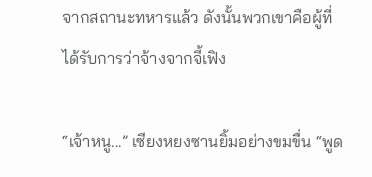จากสถานะทหารแล้ว ดังนั้นพวกเขาคือผู้ที่ได้รับการว่าจ้างจากจี้เฟิง

“เจ้าหนู...” เซียงหยงซานยิ้มอย่างขมขื่น “พูด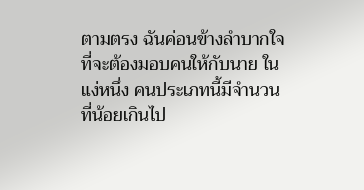ตามตรง ฉันค่อนข้างลำบากใจที่จะต้องมอบคนให้กับนาย ในแง่หนึ่ง คนประเภทนี้มีจำนวนที่น้อยเกินไป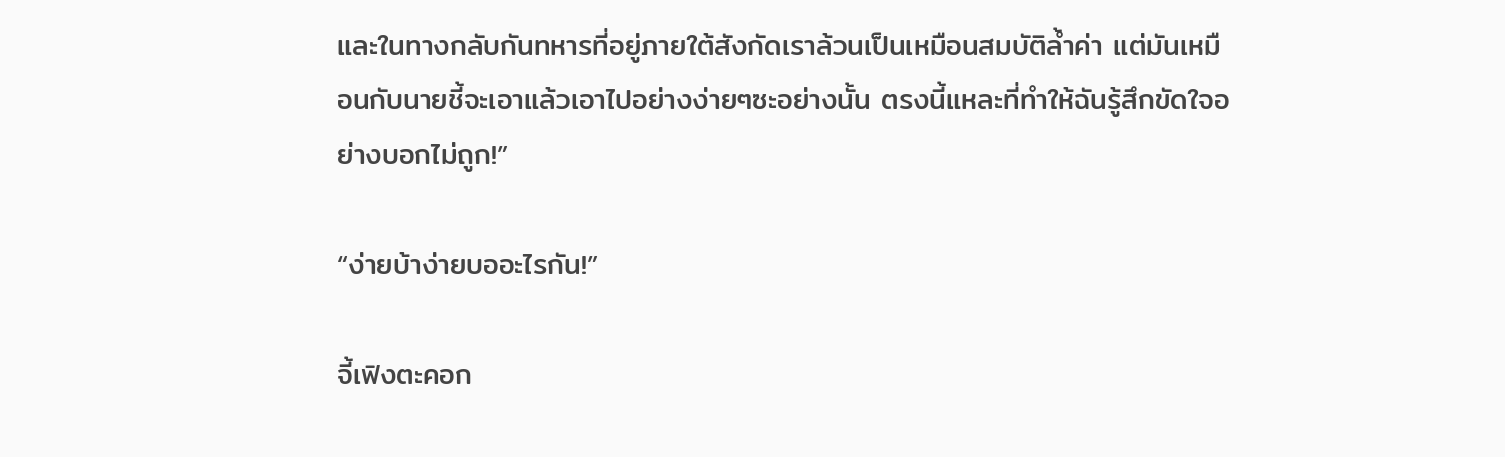และในทางกลับกันทหารที่อยู่ภายใต้สังกัดเราล้วนเป็นเหมือนสมบัติล้ำค่า แต่มันเหมือนกับนายชี้จะเอาแล้วเอาไปอย่างง่ายๆซะอย่างนั้น ตรงนี้แหละที่ทำให้ฉันรู้สึกขัดใจอย่างบอกไม่ถูก!”

“ง่ายบ้าง่ายบออะไรกัน!”

จี้เฟิงตะคอก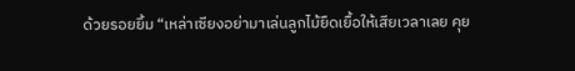ด้วยรอยยิ้ม “เหล่าเซียงอย่ามาเล่นลูกไม้ยืดเยื้อให้เสียเวลาเลย คุย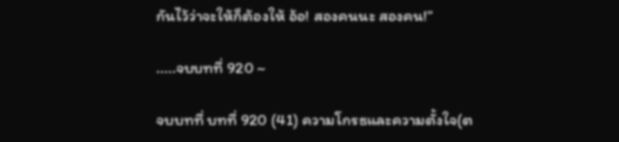กันไว้ว่าจะให้ก็ต้องให้ อ้อ! สองคนนะ สองคน!”

.....จบบทที่ 920 ~

จบบทที่ บทที่ 920 (41) ความโกรธและความตั้งใจ(ต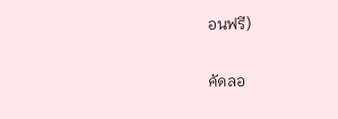อนฟรี)

คัดลอ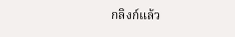กลิงก์แล้ว